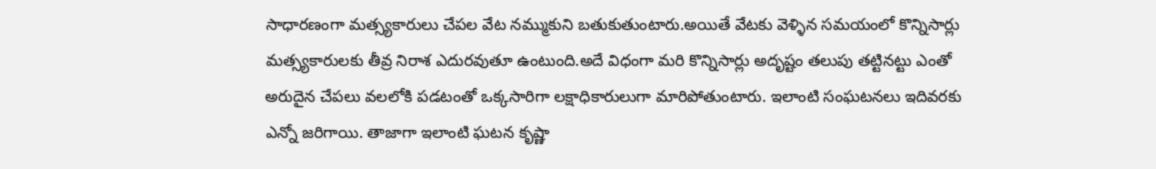సాధారణంగా మత్స్యకారులు చేపల వేట నమ్ముకుని బతుకుతుంటారు.అయితే వేటకు వెళ్ళిన సమయంలో కొన్నిసార్లు మత్స్యకారులకు తీవ్ర నిరాశ ఎదురవుతూ ఉంటుంది.అదే విధంగా మరి కొన్నిసార్లు అదృష్టం తలుపు తట్టినట్టు ఎంతో అరుదైన చేపలు వలలోకి పడటంతో ఒక్కసారిగా లక్షాధికారులుగా మారిపోతుంటారు. ఇలాంటి సంఘటనలు ఇదివరకు ఎన్నో జరిగాయి. తాజాగా ఇలాంటి ఘటన కృష్ణా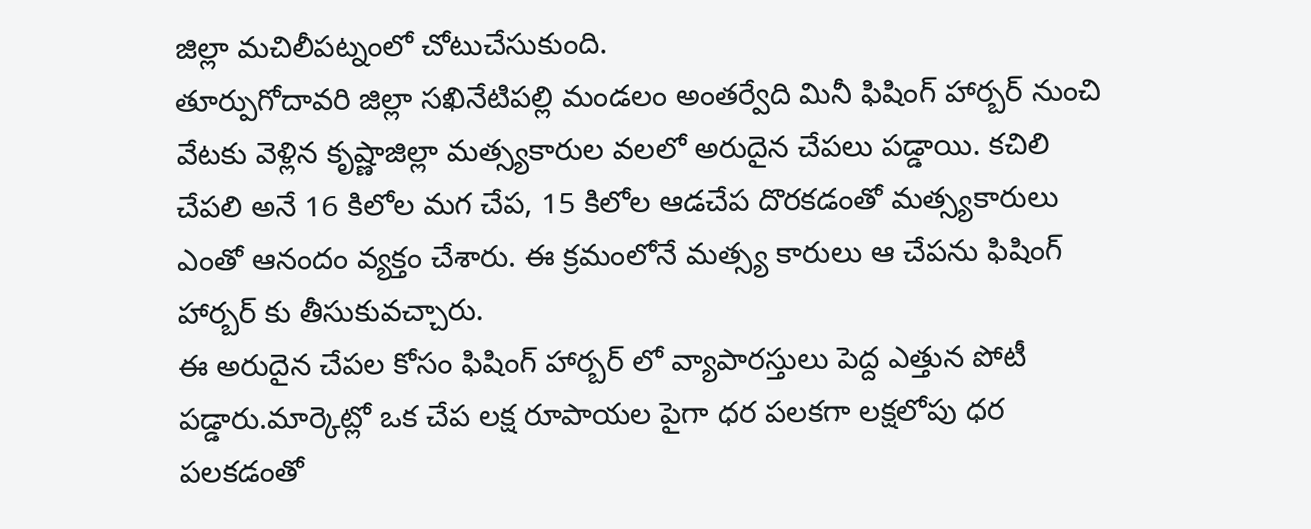జిల్లా మచిలీపట్నంలో చోటుచేసుకుంది.
తూర్పుగోదావరి జిల్లా సఖినేటిపల్లి మండలం అంతర్వేది మినీ ఫిషింగ్ హార్బర్ నుంచి వేటకు వెళ్లిన కృష్ణాజిల్లా మత్స్యకారుల వలలో అరుదైన చేపలు పడ్డాయి. కచిలి చేపలి అనే 16 కిలోల మగ చేప, 15 కిలోల ఆడచేప దొరకడంతో మత్స్యకారులు ఎంతో ఆనందం వ్యక్తం చేశారు. ఈ క్రమంలోనే మత్స్య కారులు ఆ చేపను ఫిషింగ్ హార్బర్ కు తీసుకువచ్చారు.
ఈ అరుదైన చేపల కోసం ఫిషింగ్ హార్బర్ లో వ్యాపారస్తులు పెద్ద ఎత్తున పోటీ పడ్డారు.మార్కెట్లో ఒక చేప లక్ష రూపాయల పైగా ధర పలకగా లక్షలోపు ధర పలకడంతో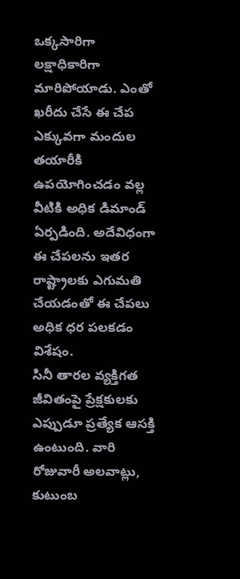ఒక్కసారిగా లక్షాధికారిగా మారిపోయాడు. ఎంతో ఖరీదు చేసే ఈ చేప ఎక్కువగా మందుల తయారీకి ఉపయోగించడం వల్ల వీటికి అధిక డిమాండ్ ఏర్పడింది. అదేవిధంగా ఈ చేపలను ఇతర రాష్ట్రాలకు ఎగుమతి చేయడంతో ఈ చేపలు అధిక ధర పలకడం విశేషం.
సినీ తారల వ్యక్తిగత జీవితంపై ప్రేక్షకులకు ఎప్పుడూ ప్రత్యేక ఆసక్తి ఉంటుంది. వారి రోజువారీ అలవాట్లు, కుటుంబ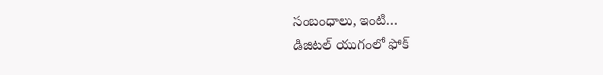సంబంధాలు, ఇంటి…
డిజిటల్ యుగంలో ఫోక్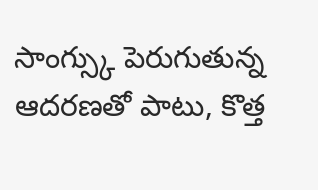సాంగ్స్కు పెరుగుతున్న ఆదరణతో పాటు, కొత్త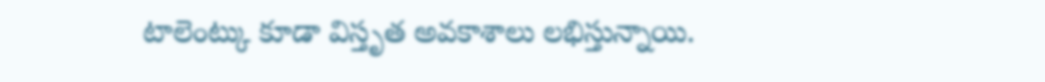టాలెంట్కు కూడా విస్తృత అవకాశాలు లభిస్తున్నాయి.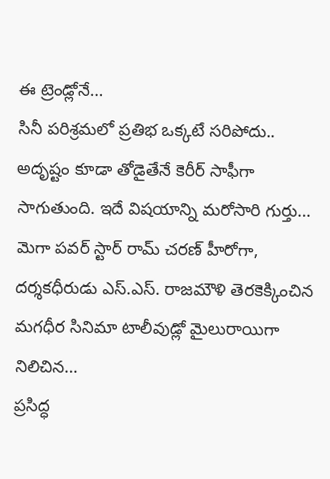ఈ ట్రెండ్లోనే…
సినీ పరిశ్రమలో ప్రతిభ ఒక్కటే సరిపోదు.. అదృష్టం కూడా తోడైతేనే కెరీర్ సాఫీగా సాగుతుంది. ఇదే విషయాన్ని మరోసారి గుర్తు…
మెగా పవర్ స్టార్ రామ్ చరణ్ హీరోగా, దర్శకధీరుడు ఎస్.ఎస్. రాజమౌళి తెరకెక్కించిన మగధీర సినిమా టాలీవుడ్లో మైలురాయిగా నిలిచిన…
ప్రసిద్ధ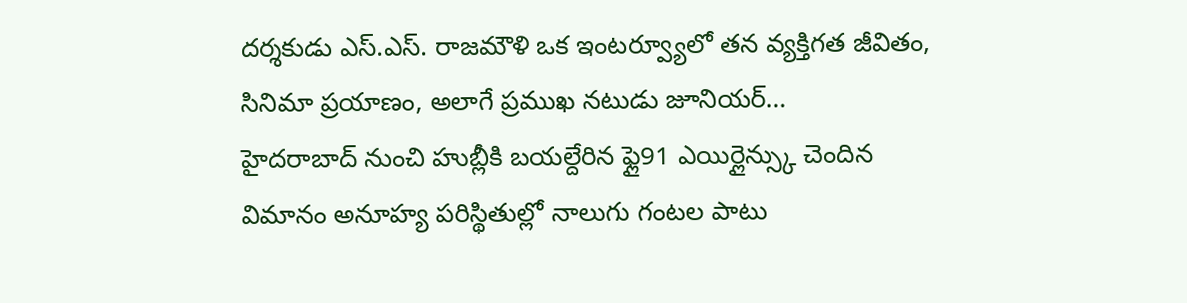దర్శకుడు ఎస్.ఎస్. రాజమౌళి ఒక ఇంటర్వ్యూలో తన వ్యక్తిగత జీవితం, సినిమా ప్రయాణం, అలాగే ప్రముఖ నటుడు జూనియర్…
హైదరాబాద్ నుంచి హుబ్లీకి బయల్దేరిన ఫ్లై91 ఎయిర్లైన్స్కు చెందిన విమానం అనూహ్య పరిస్థితుల్లో నాలుగు గంటల పాటు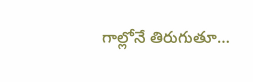గాల్లోనే తిరుగుతూ…